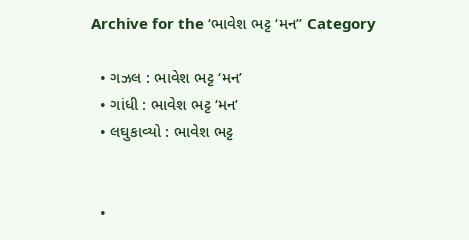Archive for the ‘ભાવેશ ભટ્ટ ‘મન’’ Category

  • ગઝલ : ભાવેશ ભટ્ટ ‘મન’
  • ગાંધી : ભાવેશ ભટ્ટ ‘મન’
  • લઘુકાવ્યો : ભાવેશ ભટ્ટ


  •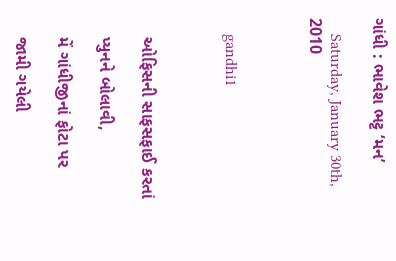ગાંધી : ભાવેશ ભટ્ટ ‘મન’

    Saturday, January 30th, 2010



    gandhi1



    ઓફિસની સાફસફાઈ કરતાં

    પ્યુનને બોલાવી,

    મેં ગાંધીજીનાં ફોટા પર

    જામી ગયેલી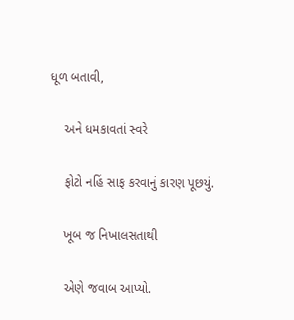ધૂળ બતાવી,

    અને ધમકાવતાં સ્વરે

    ફોટો નહિં સાફ કરવાનું કારણ પૂછયું.

    ખૂબ જ નિખાલસતાથી

    એણે જવાબ આપ્યો.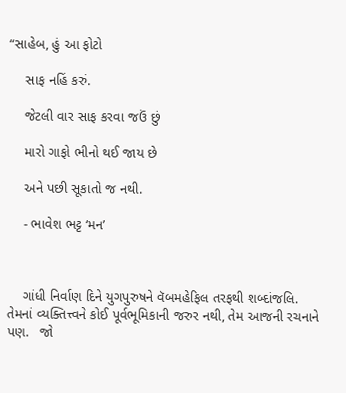“સાહેબ, હું આ ફોટો

    સાફ નહિં કરું.

    જેટલી વાર સાફ કરવા જઉં છું

    મારો ગાફો ભીનો થઈ જાય છે

    અને પછી સૂકાતો જ નથી.

    - ભાવેશ ભટ્ટ ‘મન’



    ગાંધી નિર્વાણ દિને યુગપુરુષને વૅબમહેફિલ તરફથી શબ્દાંજલિ. તેમનાં વ્યક્તિત્ત્વને કોઈ પૂર્વભૂમિકાની જરુર નથી, તેમ આજની રચનાને પણ.   જો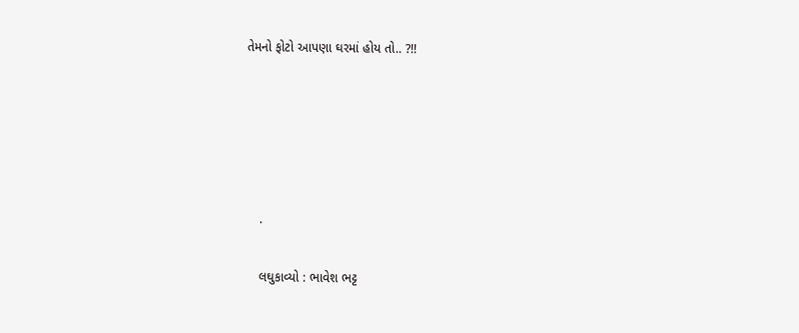તેમનો ફોટો આપણા ઘરમાં હોય તો.. ?!!





    .

    લઘુકાવ્યો : ભાવેશ ભટ્ટ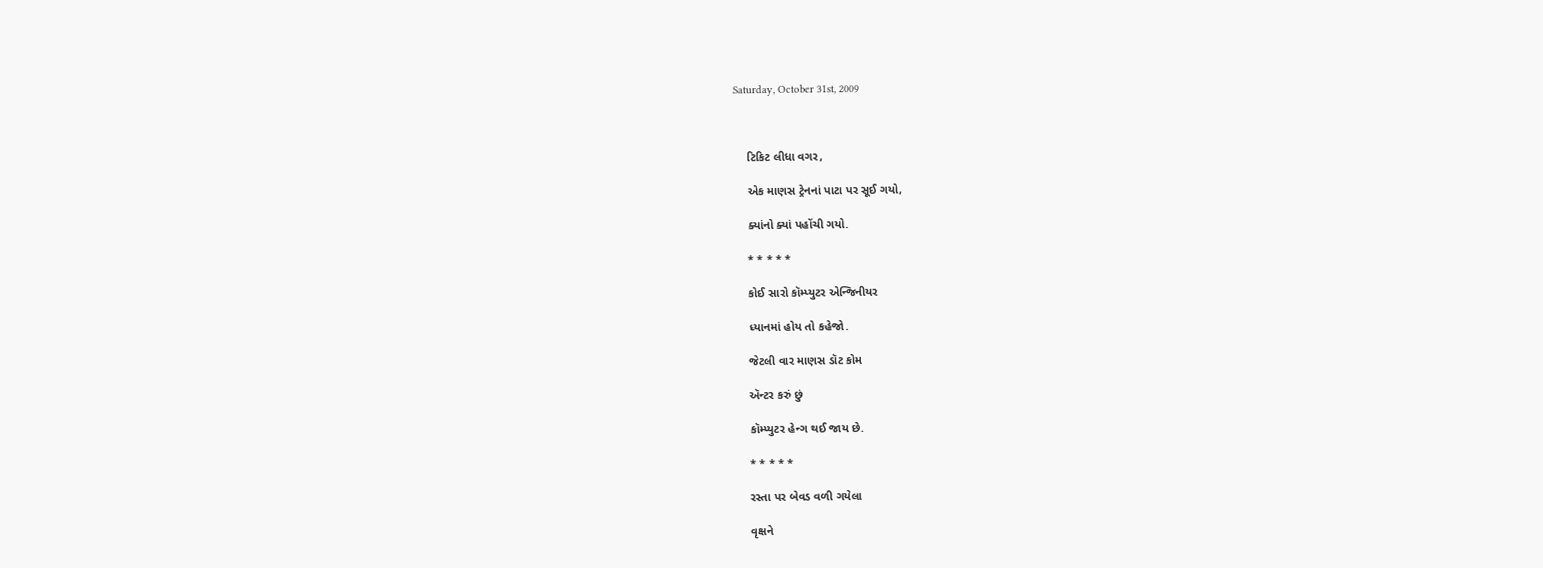Saturday, October 31st, 2009



    ટિકિટ લીધા વગર,

    એક માણસ ટ્રેનનાં પાટા પર સૂઈ ગયો,

    ક્યાંનો ક્યાં પહોંચી ગયો.

    * * * * *

    કોઈ સારો કૉમ્પ્યુટર એન્જિનીયર

    ધ્યાનમાં હોય તો કહેજો.

    જેટલી વાર માણસ ડૉટ કોમ

    ઍન્ટર કરું છું

    કૉમ્પ્યુટર હેન્ગ થઈ જાય છે.

    * * * * *

    રસ્તા પર બેવડ વળી ગયેલા

    વૃક્ષને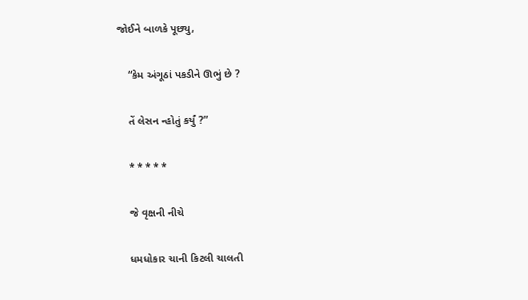જોઈને બાળકે પૂછ્યુ,

    “કેમ અંગૂઠાં પકડીને ઊભું છે ?

    તેં લેસન ન્હોતું કર્યું ?”

    * * * * *

    જે વૃક્ષની નીચે

    ધમધોકાર ચાની કિટલી ચાલતી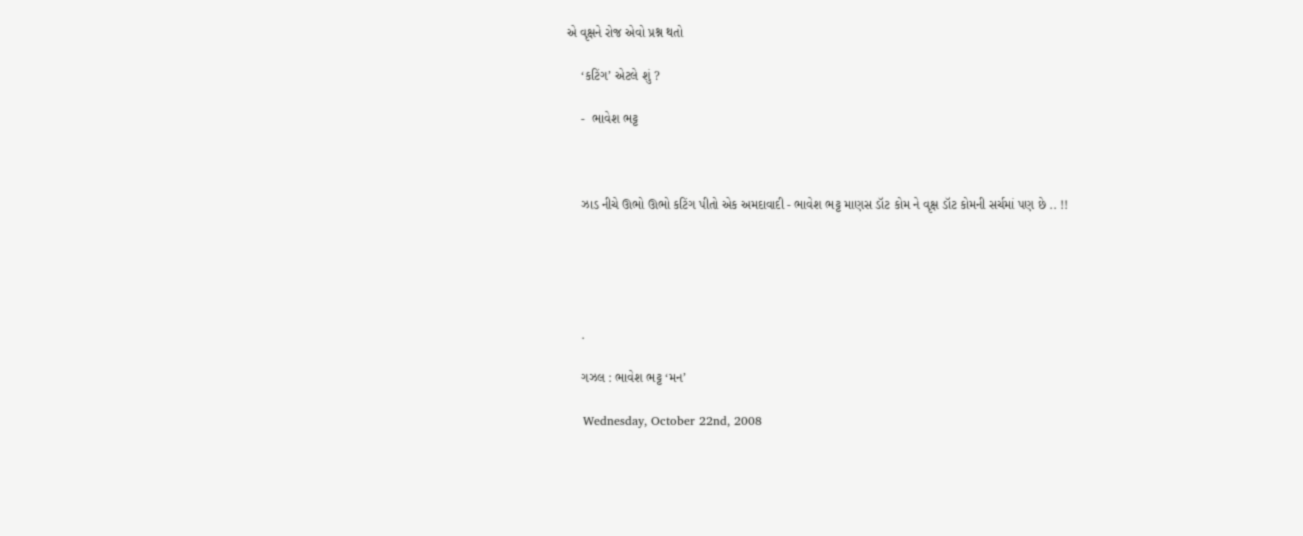એ વૃક્ષને રોજ એવો પ્રશ્ન થતો

    ‘કટિંગ’ એટલે શું ?

    -  ભાવેશ ભટ્ટ



    ઝાડ નીચે ઊભો ઊભો કટિંગ પીતો એક અમદાવાદી - ભાવેશ ભટ્ટ માણસ ડૉટ કોમ ને વૃક્ષ ડૉટ કોમની સર્ચમાં પણ છે .. !!





    .

    ગઝલ : ભાવેશ ભટ્ટ ‘મન’

    Wednesday, October 22nd, 2008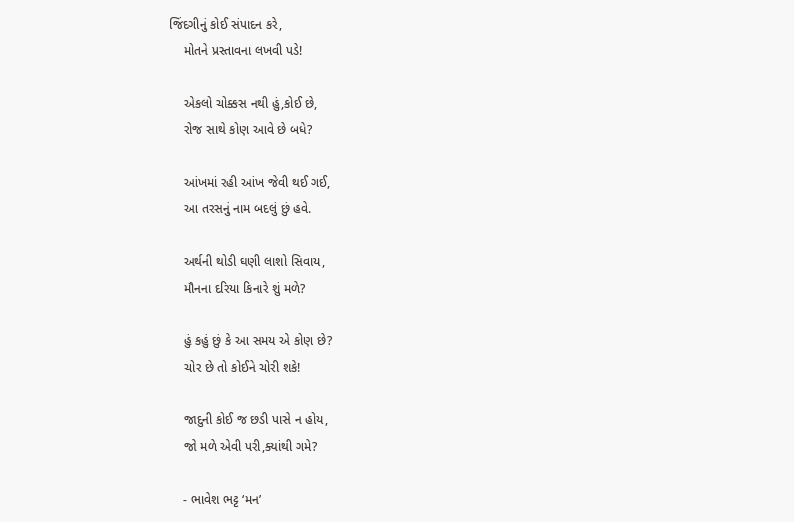જિંદગીનું કોઈ સંપાદન કરે,
    મોતને પ્રસ્તાવના લખવી પડે!

    એકલો ચોક્કસ નથી હું,કોઈ છે,
    રોજ સાથે કોણ આવે છે બધે?

    આંખમાં રહી આંખ જેવી થઈ ગઈ,
    આ તરસનું નામ બદલું છું હવે.

    અર્થની થોડી ઘણી લાશો સિવાય,
    મૌનના દરિયા કિનારે શું મળે?

    હું કહું છું કે આ સમય એ કોણ છે?
    ચોર છે તો કોઈને ચોરી શકે!

    જાદુની કોઈ જ છડી પાસે ન હોય,
    જો મળે એવી પરી,ક્યાંથી ગમે?

    - ભાવેશ ભટ્ટ ‘મન’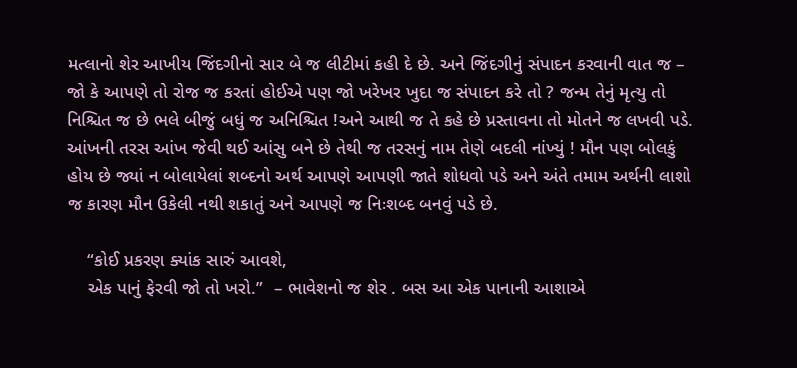મત્લાનો શેર આખીય જિંદગીનો સાર બે જ લીટીમાં કહી દે છે. અને જિંદગીનું સંપાદન કરવાની વાત જ – જો કે આપણે તો રોજ જ કરતાં હોઈએ પણ જો ખરેખર ખુદા જ સંપાદન કરે તો ? જન્મ તેનું મૃત્યુ તો નિશ્ચિત જ છે ભલે બીજું બધું જ અનિશ્ચિત !અને આથી જ તે કહે છે પ્રસ્તાવના તો મોતને જ લખવી પડે. આંખની તરસ આંખ જેવી થઈ આંસુ બને છે તેથી જ તરસનું નામ તેણે બદલી નાંખ્યું ! મૌન પણ બોલકું હોય છે જ્યાં ન બોલાયેલાં શબ્દનો અર્થ આપણે આપણી જાતે શોધવો પડે અને અંતે તમામ અર્થની લાશો જ કારણ મૌન ઉકેલી નથી શકાતું અને આપણે જ નિઃશબ્દ બનવું પડે છે.

    “કોઈ પ્રકરણ ક્યાંક સારું આવશે,
    એક પાનું ફેરવી જો તો ખરો.”  – ભાવેશનો જ શેર . બસ આ એક પાનાની આશાએ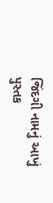જિંદગી નામનું આખું પુસ્તક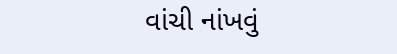વાંચી નાંખવું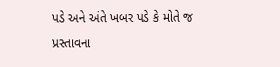પડે અને અંતે ખબર પડે કે મોતે જ પ્રસ્તાવના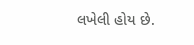લખેલી હોય છે.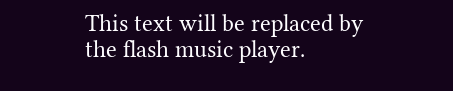This text will be replaced by the flash music player.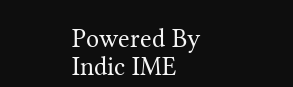Powered By Indic IME